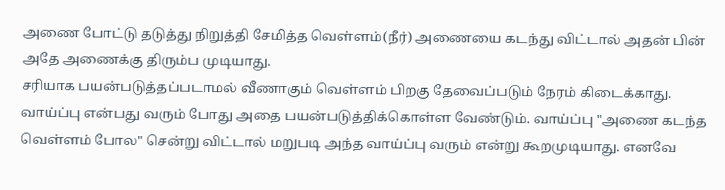அணை போட்டு தடுத்து நிறுத்தி சேமித்த வெள்ளம்(நீர்) அணையை கடந்து விட்டால் அதன் பின் அதே அணைக்கு திரும்ப முடியாது.
சரியாக பயன்படுத்தப்படாமல் வீணாகும் வெள்ளம் பிறகு தேவைப்படும் நேரம் கிடைக்காது.
வாய்ப்பு என்பது வரும் போது அதை பயன்படுத்திக்கொள்ள வேண்டும். வாய்ப்பு "அணை கடந்த வெள்ளம் போல" சென்று விட்டால் மறுபடி அந்த வாய்ப்பு வரும் என்று கூறமுடியாது. எனவே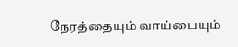நேரத்தையும் வாய்பையும்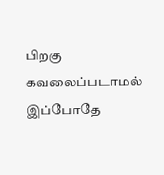பிறகு கவலைப்படாமல் இப்போதே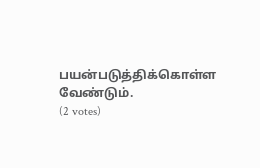பயன்படுத்திக்கொள்ள வேண்டும்.
(2 votes)